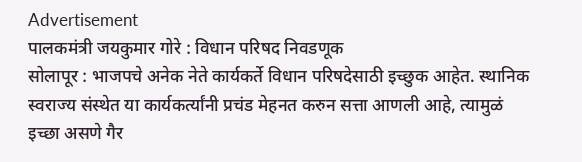Advertisement
पालकमंत्री जयकुमार गोरे : विधान परिषद निवडणूक
सोलापूर : भाजपचे अनेक नेते कार्यकर्ते विधान परिषदेसाठी इच्छुक आहेत. स्थानिक स्वराज्य संस्थेत या कार्यकर्त्यांनी प्रचंड मेहनत करुन सत्ता आणली आहे, त्यामुळं इच्छा असणे गैर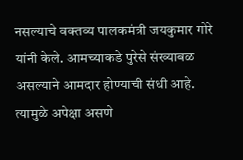नसल्याचे वक्तव्य पालकमंत्री जयकुमार गोरे यांनी केले. आमच्याकडे पुरेसे संख्याबळ असल्याने आमदार होण्याची संधी आहे. त्यामुळे अपेक्षा असणे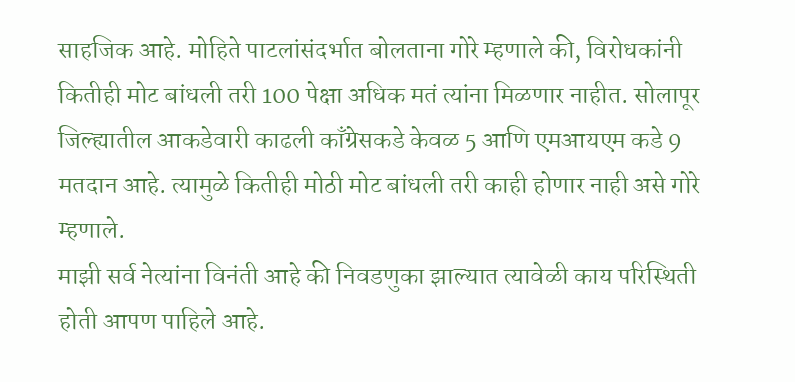साहजिक आहे. मोहिते पाटलांसंदर्भात बोलताना गोरे म्हणाले की, विरोधकांनी कितीही मोट बांधली तरी 100 पेक्षा अधिक मतं त्यांना मिळणार नाहीत. सोलापूर जिल्ह्यातील आकडेवारी काढली काँग्रेसकडे केवळ 5 आणि एमआयएम कडे 9 मतदान आहे. त्यामुळे कितीही मोठी मोट बांधली तरी काही होणार नाही असे गोरे म्हणाले.
माझी सर्व नेत्यांना विनंती आहे की निवडणुका झाल्यात त्यावेळी काय परिस्थिती होती आपण पाहिले आहे.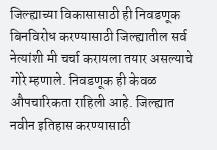जिल्ह्याच्या विकासासाठी ही निवडणूक बिनविरोध करण्यासाठी जिल्ह्यातील सर्व नेत्यांशी मी चर्चा करायला तयार असल्याचे गोरे म्हणाले. निवडणूक ही केवळ औपचारिकता राहिली आहे. जिल्ह्यात नवीन इतिहास करण्यासाठी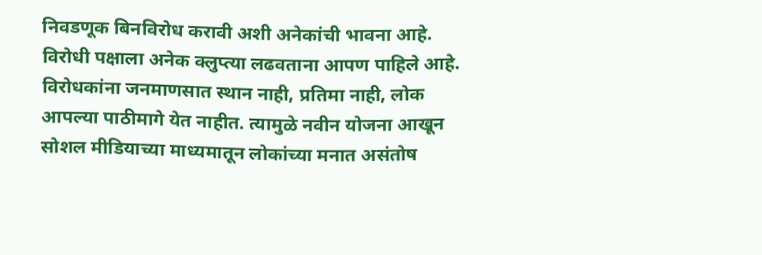निवडणूक बिनविरोध करावी अशी अनेकांची भावना आहे.
विरोधी पक्षाला अनेक क्लुप्त्या लढवताना आपण पाहिले आहे. विरोधकांना जनमाणसात स्थान नाही, प्रतिमा नाही, लोक आपल्या पाठीमागे येत नाहीत. त्यामुळे नवीन योजना आखून सोशल मीडियाच्या माध्यमातून लोकांच्या मनात असंतोष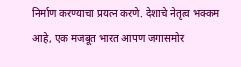निर्माण करण्याचा प्रयत्न करणे. देशाचे नेतृत्व भक्कम आहे, एक मजबूत भारत आपण जगासमोर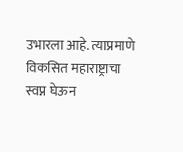उभारला आहे. त्याप्रमाणे विकसित महाराष्ट्राचा स्वप्न घेऊन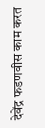देवेंद्र फडणवीस काम करत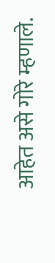आहेत असे गोरे म्हणाले.